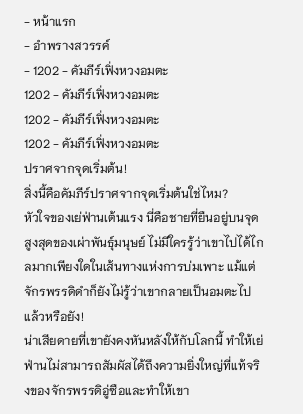- หน้าแรก
- อำพรางสวรรค์
- 1202 - คัมภีร์เฟิ่งหวงอมตะ
1202 - คัมภีร์เฟิ่งหวงอมตะ
1202 - คัมภีร์เฟิ่งหวงอมตะ
1202 - คัมภีร์เฟิ่งหวงอมตะ
ปราศจากจุดเริ่มต้น!
สิ่งนี้คือคัมภีร์ปราศจากจุดเริ่มต้นใช่ไหม?
หัวใจของเย่ฟ่านเต้นแรง นี่คือชายที่ยืนอยู่บนจุดสูงสุดของเผ่าพันธุ์มนุษย์ ไม่มีใครรู้ว่าเขาไปได้ไกลมากเพียงใดในเส้นทางแห่งการบ่มเพาะ แม้แต่จักรพรรดิดำก็ยังไม่รู้ว่าเขากลายเป็นอมตะไปแล้วหรือยัง!
น่าเสียดายที่เขายังคงหันหลังให้กับโลกนี้ ทำให้เย่ฟ่านไม่สามารถสัมผัสได้ถึงความยิ่งใหญ่ที่แท้จริงของจักรพรรดิอู่ซือและทำให้เขา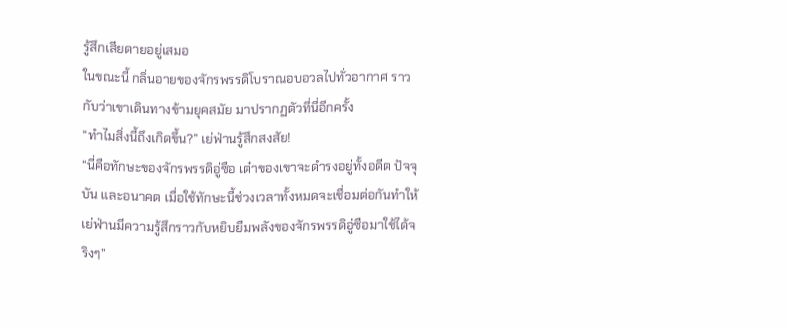รู้สึกเสียดายอยู่เสมอ
ในขณะนี้ กลิ่นอายของจักรพรรดิโบราณอบอวลไปทั่วอากาศ ราวกับว่าเขาเดินทางข้ามยุคสมัย มาปรากฏตัวที่นี่อีกครั้ง
“ทำไมสิ่งนี้ถึงเกิดขึ้น?” เย่ฟ่านรู้สึกสงสัย!
“นี่คือทักษะของจักรพรรดิอู่ซือ เต๋าของเขาจะดำรงอยู่ทั้งอดีต ปัจจุบัน และอนาคต เมื่อใช้ทักษะนี้ช่วงเวลาทั้งหมดจะเชื่อมต่อกันทำให้เย่ฟ่านมีความรู้สึกราวกับหยิบยืมพลังของจักรพรรดิอู่ซือมาใช้ได้จริงๆ”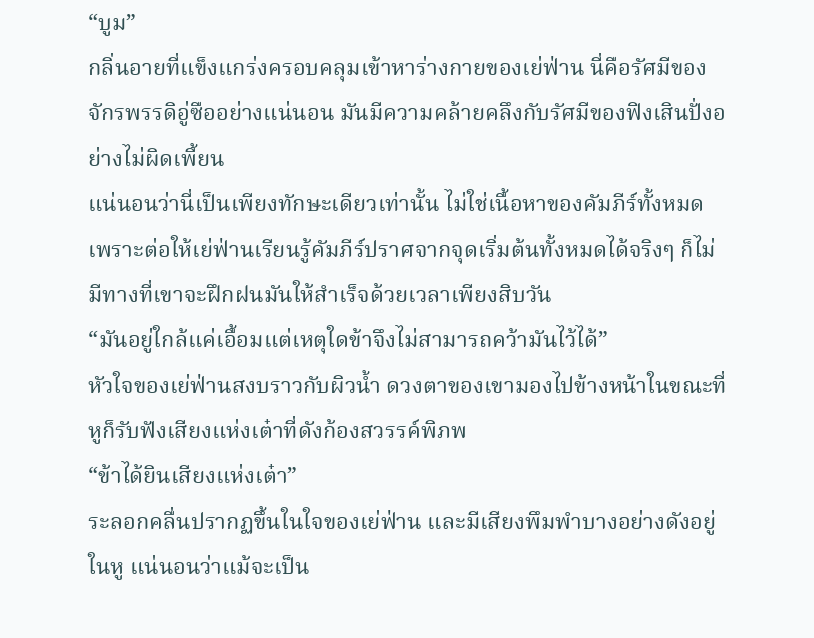“บูม”
กลิ่นอายที่แข็งแกร่งครอบคลุมเข้าหาร่างกายของเย่ฟ่าน นี่คือรัศมีของจักรพรรดิอู่ซืออย่างแน่นอน มันมีความคล้ายคลึงกับรัศมีของฟิงเสินปั่งอย่างไม่ผิดเพี้ยน
แน่นอนว่านี่เป็นเพียงทักษะเดียวเท่านั้น ไม่ใช่เนื้อหาของคัมภีร์ทั้งหมด เพราะต่อให้เย่ฟ่านเรียนรู้คัมภีร์ปราศจากจุดเริ่มต้นทั้งหมดได้จริงๆ ก็ไม่มีทางที่เขาจะฝึกฝนมันให้สำเร็จด้วยเวลาเพียงสิบวัน
“มันอยู่ใกล้แค่เอื้อมแต่เหตุใดข้าจึงไม่สามารถคว้ามันไว้ได้”
หัวใจของเย่ฟ่านสงบราวกับผิวน้ำ ดวงตาของเขามองไปข้างหน้าในขณะที่หูก็รับฟังเสียงแห่งเต๋าที่ดังก้องสวรรค์พิภพ
“ข้าได้ยินเสียงแห่งเต๋า”
ระลอกคลื่นปรากฏขึ้นในใจของเย่ฟ่าน และมีเสียงพึมพำบางอย่างดังอยู่ในหู แน่นอนว่าแม้จะเป็น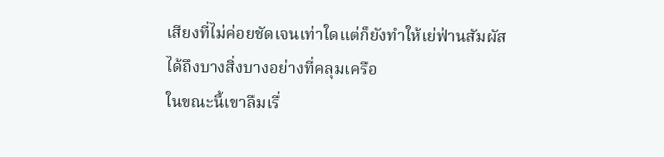เสียงที่ไม่ค่อยชัดเจนเท่าใดแต่ก็ยังทำให้เย่ฟ่านสัมผัสได้ถึงบางสิ่งบางอย่างที่คลุมเครือ
ในขณะนี้เขาลืมเรื่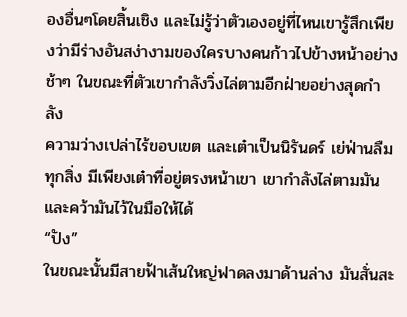องอื่นๆโดยสิ้นเชิง และไม่รู้ว่าตัวเองอยู่ที่ไหนเขารู้สึกเพียงว่ามีร่างอันสง่างามของใครบางคนก้าวไปข้างหน้าอย่างช้าๆ ในขณะที่ตัวเขากำลังวิ่งไล่ตามอีกฝ่ายอย่างสุดกำลัง
ความว่างเปล่าไร้ขอบเขต และเต๋าเป็นนิรันดร์ เย่ฟ่านลืมทุกสิ่ง มีเพียงเต๋าที่อยู่ตรงหน้าเขา เขากำลังไล่ตามมันและคว้ามันไว้ในมือให้ได้
“ปัง”
ในขณะนั้นมีสายฟ้าเส้นใหญ่ฟาดลงมาด้านล่าง มันสั่นสะ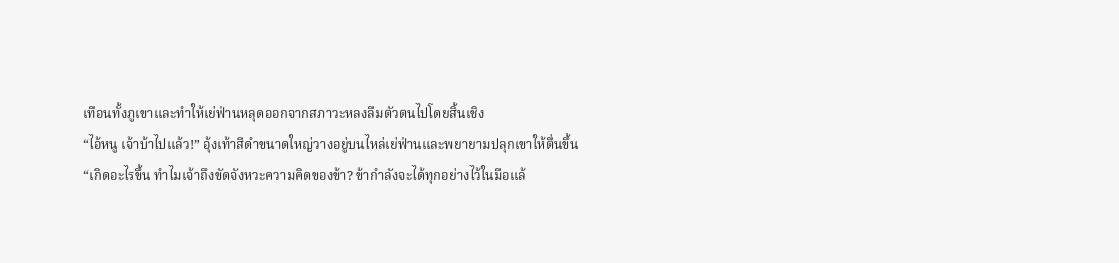เทือนทั้งภูเขาและทำให้เย่ฟ่านหลุดออกจากสภาวะหลงลืมตัวตนไปโดยสิ้นเชิง
“ไอ้หนู เจ้าบ้าไปแล้ว!” อุ้งเท้าสีดำขนาดใหญ่วางอยู่บนไหล่เย่ฟ่านและพยายามปลุกเขาให้ตื่นขึ้น
“เกิดอะไรขึ้น ทำไมเจ้าถึงขัดจังหวะความคิดของข้า? ข้ากำลังจะได้ทุกอย่างไว้ในมือแล้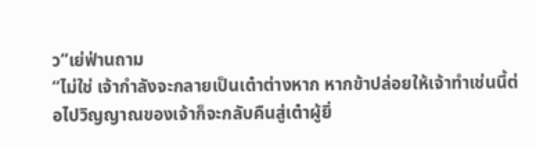ว”เย่ฟ่านถาม
“ไม่ใช่ เจ้ากำลังจะกลายเป็นเต๋าต่างหาก หากข้าปล่อยให้เจ้าทำเช่นนี้ต่อไปวิญญาณของเจ้าก็จะกลับคืนสู่เต๋าผู้ยิ่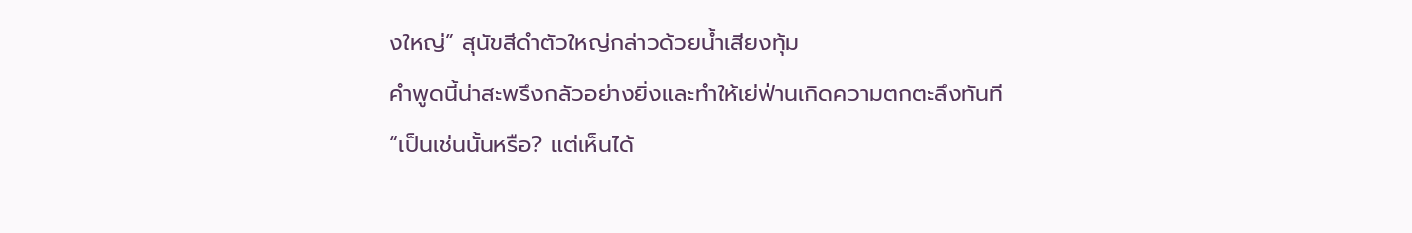งใหญ่” สุนัขสีดำตัวใหญ่กล่าวด้วยน้ำเสียงทุ้ม
คำพูดนี้น่าสะพรึงกลัวอย่างยิ่งและทำให้เย่ฟ่านเกิดความตกตะลึงทันที
“เป็นเช่นนั้นหรือ? แต่เห็นได้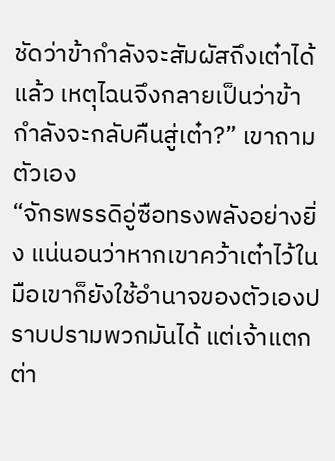ชัดว่าข้ากำลังจะสัมผัสถึงเต๋าได้แล้ว เหตุไฉนจึงกลายเป็นว่าข้ากำลังจะกลับคืนสู่เต๋า?” เขาถามตัวเอง
“จักรพรรดิอู่ซือทรงพลังอย่างยิ่ง แน่นอนว่าหากเขาคว้าเต๋าไว้ในมือเขาก็ยังใช้อำนาจของตัวเองปราบปรามพวกมันได้ แต่เจ้าแตกต่า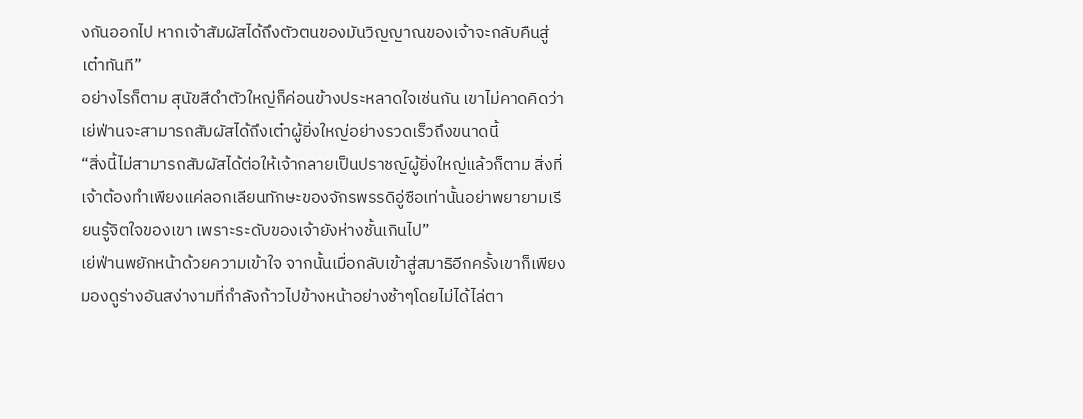งกันออกไป หากเจ้าสัมผัสได้ถึงตัวตนของมันวิญญาณของเจ้าจะกลับคืนสู่เต๋าทันที”
อย่างไรก็ตาม สุนัขสีดำตัวใหญ่ก็ค่อนข้างประหลาดใจเช่นกัน เขาไม่คาดคิดว่าเย่ฟ่านจะสามารถสัมผัสได้ถึงเต๋าผู้ยิ่งใหญ่อย่างรวดเร็วถึงขนาดนี้
“สิ่งนี้ไม่สามารถสัมผัสได้ต่อให้เจ้ากลายเป็นปราชญ์ผู้ยิ่งใหญ่แล้วก็ตาม สิ่งที่เจ้าต้องทำเพียงแค่ลอกเลียนทักษะของจักรพรรดิอู่ซือเท่านั้นอย่าพยายามเรียนรู้จิตใจของเขา เพราะระดับของเจ้ายังห่างชั้นเกินไป”
เย่ฟ่านพยักหน้าด้วยความเข้าใจ จากนั้นเมื่อกลับเข้าสู่สมาธิอีกครั้งเขาก็เพียงมองดูร่างอันสง่างามที่กำลังก้าวไปข้างหน้าอย่างช้าๆโดยไม่ได้ไล่ตา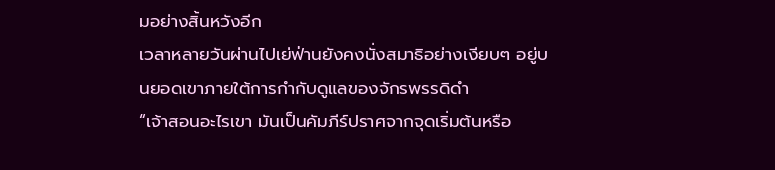มอย่างสิ้นหวังอีก
เวลาหลายวันผ่านไปเย่ฟ่านยังคงนั่งสมาธิอย่างเงียบๆ อยู่บนยอดเขาภายใต้การกำกับดูแลของจักรพรรดิดำ
“เจ้าสอนอะไรเขา มันเป็นคัมภีร์ปราศจากจุดเริ่มต้นหรือ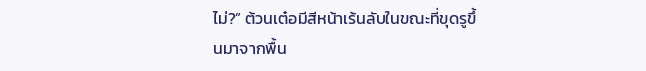ไม่?” ต้วนเต๋อมีสีหน้าเร้นลับในขณะที่ขุดรูขึ้นมาจากพื้น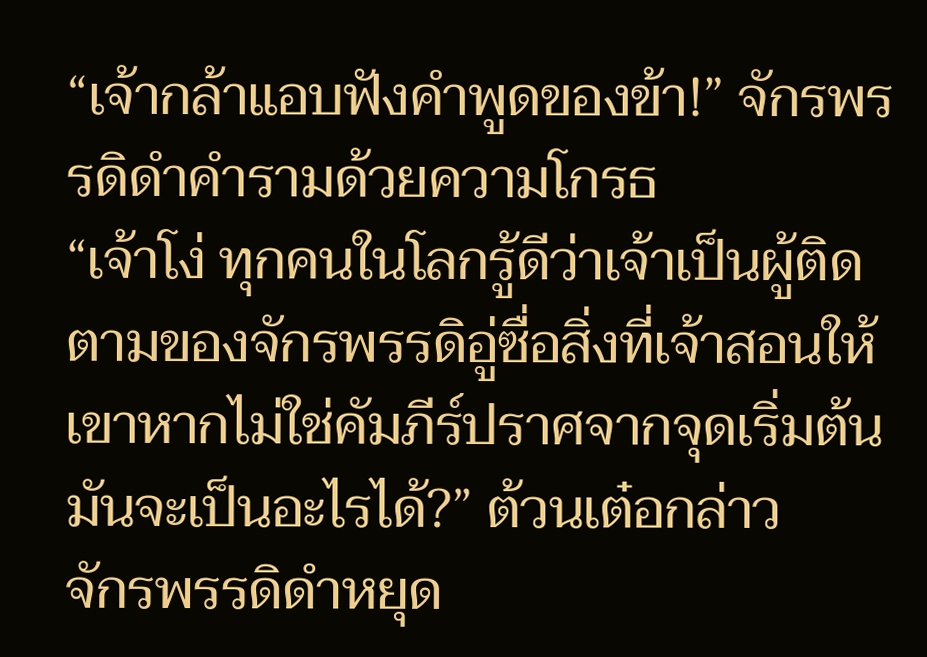“เจ้ากล้าแอบฟังคำพูดของข้า!” จักรพรรดิดำคำรามด้วยความโกรธ
“เจ้าโง่ ทุกคนในโลกรู้ดีว่าเจ้าเป็นผู้ติดตามของจักรพรรดิอู่ซื่อสิ่งที่เจ้าสอนให้เขาหากไม่ใช่คัมภีร์ปราศจากจุดเริ่มต้นมันจะเป็นอะไรได้?” ต้วนเต๋อกล่าว
จักรพรรดิดำหยุด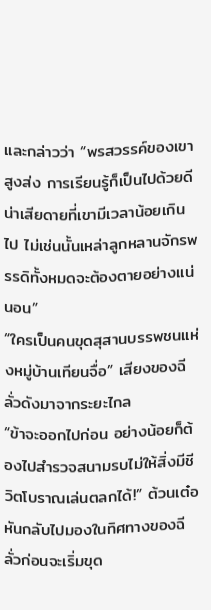และกล่าวว่า “พรสวรรค์ของเขาสูงส่ง การเรียนรู้ก็เป็นไปด้วยดี น่าเสียดายที่เขามีเวลาน้อยเกินไป ไม่เช่นนั้นเหล่าลูกหลานจักรพรรดิทั้งหมดจะต้องตายอย่างแน่นอน”
“ใครเป็นคนขุดสุสานบรรพชนแห่งหมู่บ้านเทียนจื่อ” เสียงของฉีลั่วดังมาจากระยะไกล
“ข้าจะออกไปก่อน อย่างน้อยก็ต้องไปสำรวจสนามรบไม่ให้สิ่งมีชีวิตโบราณเล่นตลกได้!” ต้วนเต๋อหันกลับไปมองในทิศทางของฉีลั่วก่อนจะเริ่มขุด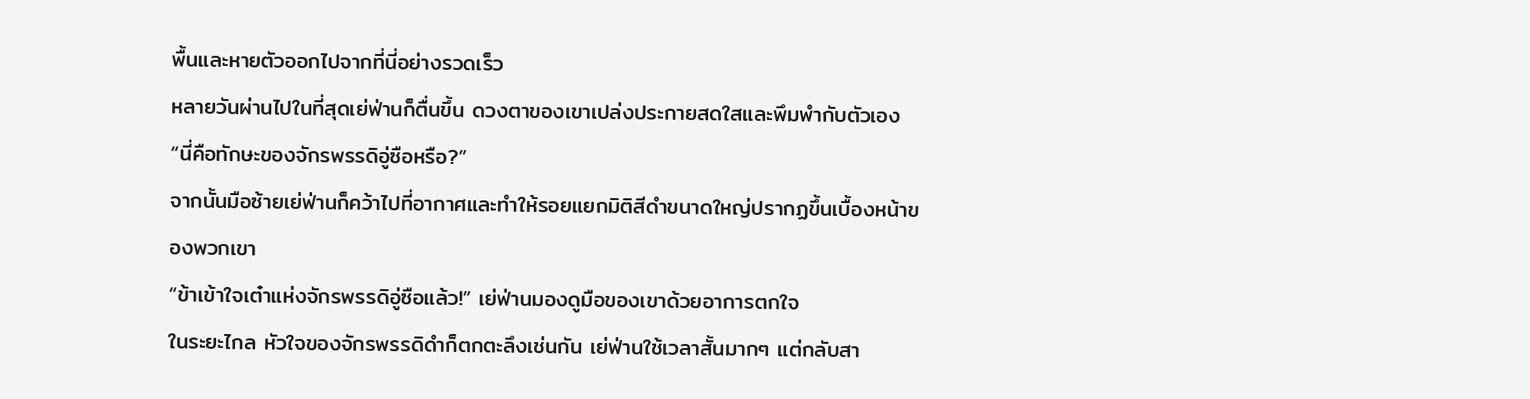พื้นและหายตัวออกไปจากที่นี่อย่างรวดเร็ว
หลายวันผ่านไปในที่สุดเย่ฟ่านก็ตื่นขึ้น ดวงตาของเขาเปล่งประกายสดใสและพึมพำกับตัวเอง
“นี่คือทักษะของจักรพรรดิอู่ซือหรือ?”
จากนั้นมือซ้ายเย่ฟ่านก็คว้าไปที่อากาศและทำให้รอยแยกมิติสีดำขนาดใหญ่ปรากฏขึ้นเบื้องหน้าของพวกเขา
“ข้าเข้าใจเต๋าแห่งจักรพรรดิอู่ซือแล้ว!” เย่ฟ่านมองดูมือของเขาด้วยอาการตกใจ
ในระยะไกล หัวใจของจักรพรรดิดำก็ตกตะลึงเช่นกัน เย่ฟ่านใช้เวลาสั้นมากๆ แต่กลับสา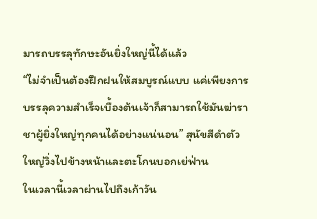มารถบรรลุทักษะอันยิ่งใหญ่นี้ได้แล้ว
“ไม่จำเป็นต้องฝึกฝนให้สมบูรณ์แบบ แค่เพียงการบรรลุความสำเร็จเบื้องต้นเจ้าก็สามารถใช้มันฆ่าราชาผู้ยิ่งใหญ่ทุกคนได้อย่างแน่นอน” สุนัขสีดำตัวใหญ่วิ่งไปข้างหน้าและตะโกนบอกเย่ฟ่าน
ในเวลานี้เวลาผ่านไปถึงเก้าวัน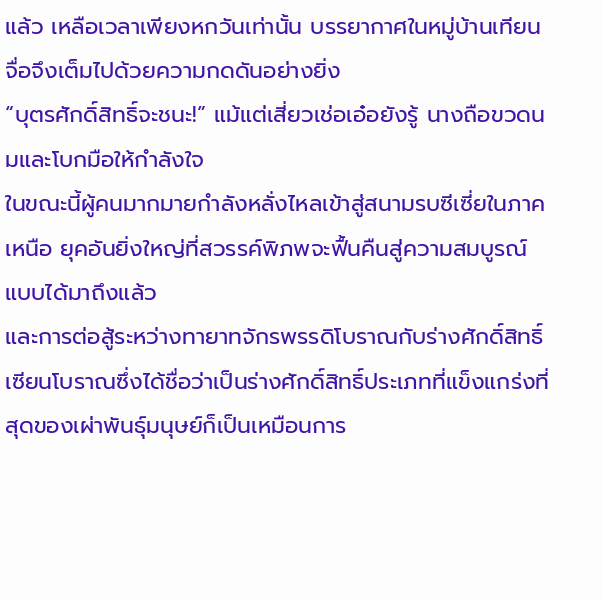แล้ว เหลือเวลาเพียงหกวันเท่านั้น บรรยากาศในหมู่บ้านเทียนจื่อจึงเต็มไปด้วยความกดดันอย่างยิ่ง
“บุตรศักดิ์สิทธิ์จะชนะ!” แม้แต่เสี่ยวเช่อเอ๋อยังรู้ นางถือขวดนมและโบกมือให้กำลังใจ
ในขณะนี้ผู้คนมากมายกำลังหลั่งไหลเข้าสู่สนามรบซีเซี่ยในภาคเหนือ ยุคอันยิ่งใหญ่ที่สวรรค์พิภพจะฟื้นคืนสู่ความสมบูรณ์แบบได้มาถึงแล้ว
และการต่อสู้ระหว่างทายาทจักรพรรดิโบราณกับร่างศักดิ์สิทธิ์เซียนโบราณซึ่งได้ชื่อว่าเป็นร่างศักดิ์สิทธิ์ประเภทที่แข็งแกร่งที่สุดของเผ่าพันธุ์มนุษย์ก็เป็นเหมือนการ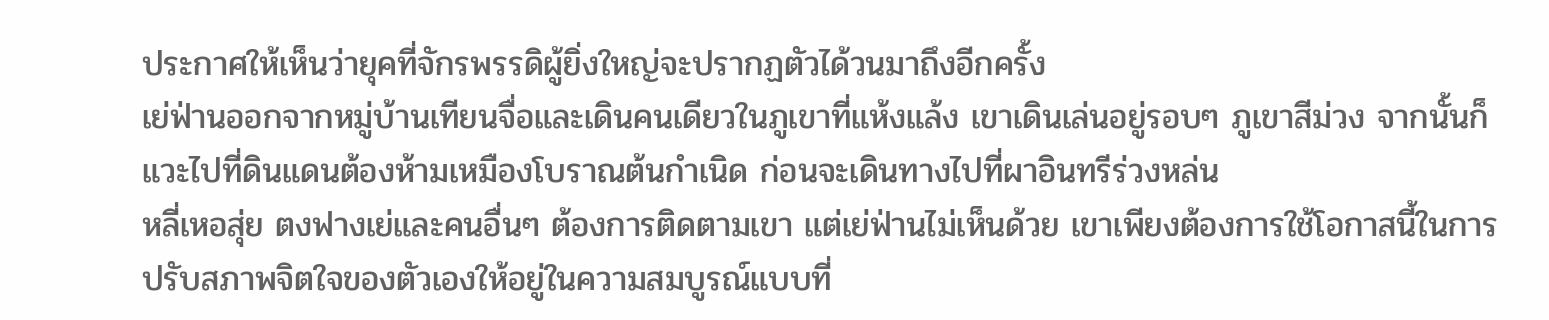ประกาศให้เห็นว่ายุคที่จักรพรรดิผู้ยิ่งใหญ่จะปรากฏตัวได้วนมาถึงอีกครั้ง
เย่ฟ่านออกจากหมู่บ้านเทียนจื่อและเดินคนเดียวในภูเขาที่แห้งแล้ง เขาเดินเล่นอยู่รอบๆ ภูเขาสีม่วง จากนั้นก็แวะไปที่ดินแดนต้องห้ามเหมืองโบราณต้นกำเนิด ก่อนจะเดินทางไปที่ผาอินทรีร่วงหล่น
หลี่เหอสุ่ย ตงฟางเย่และคนอื่นๆ ต้องการติดตามเขา แต่เย่ฟ่านไม่เห็นด้วย เขาเพียงต้องการใช้โอกาสนี้ในการปรับสภาพจิตใจของตัวเองให้อยู่ในความสมบูรณ์แบบที่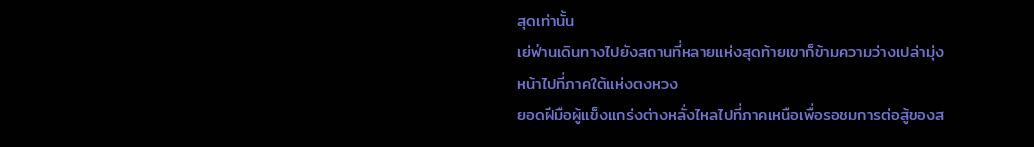สุดเท่านั้น
เย่ฟ่านเดินทางไปยังสถานที่หลายแห่งสุดท้ายเขาก็ข้ามความว่างเปล่ามุ่งหน้าไปที่ภาคใต้แห่งตงหวง
ยอดฝีมือผู้แข็งแกร่งต่างหลั่งไหลไปที่ภาคเหนือเพื่อรอชมการต่อสู้ของส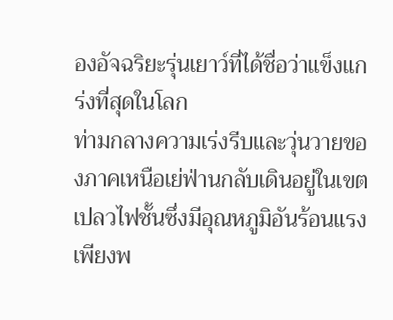องอัจฉริยะรุ่นเยาว์ที่ได้ชื่อว่าแข็งแกร่งที่สุดในโลก
ท่ามกลางความเร่งรีบและวุ่นวายของภาคเหนือเย่ฟ่านกลับเดินอยู่ในเขตเปลวไฟชั้นซึ่งมีอุณหภูมิอันร้อนแรงเพียงพ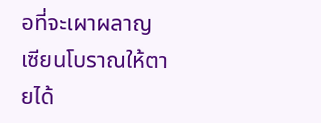อที่จะเผาผลาญเซียนโบราณให้ตายได้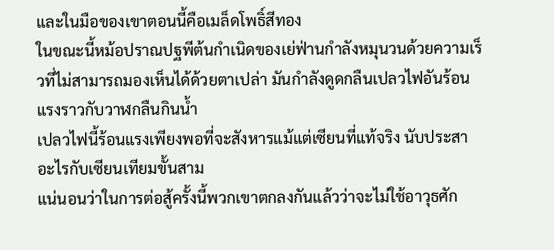และในมือของเขาตอนนี้คือเมล็ดโพธิ์สีทอง
ในขณะนี้หม้อปราณปฐพีต้นกำเนิดของเย่ฟ่านกำลังหมุนวนด้วยความเร็วที่ไม่สามารถมองเห็นได้ด้วยตาเปล่า มันกำลังดูดกลืนเปลวไฟอันร้อนแรงราวกับวาฬกลืนกินน้ำ
เปลวไฟนี้ร้อนแรงเพียงพอที่จะสังหารแม้แต่เซียนที่แท้จริง นับประสาอะไรกับเซียนเทียมขั้นสาม
แน่นอนว่าในการต่อสู้ครั้งนี้พวกเขาตกลงกันแล้วว่าจะไม่ใช้อาวุธศัก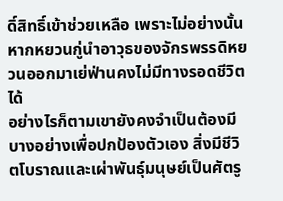ดิ์สิทธิ์เข้าช่วยเหลือ เพราะไม่อย่างนั้นหากหยวนกู่นำอาวุธของจักรพรรดิหยวนออกมาเย่ฟ่านคงไม่มีทางรอดชีวิตได้
อย่างไรก็ตามเขายังคงจำเป็นต้องมีบางอย่างเพื่อปกป้องตัวเอง สิ่งมีชีวิตโบราณและเผ่าพันธุ์มนุษย์เป็นศัตรู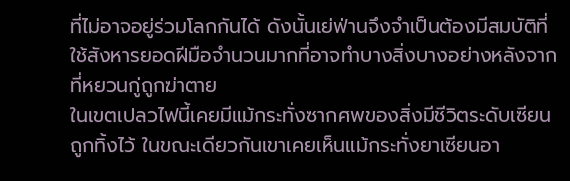ที่ไม่อาจอยู่ร่วมโลกกันได้ ดังนั้นเย่ฟ่านจึงจำเป็นต้องมีสมบัติที่ใช้สังหารยอดฝีมือจำนวนมากที่อาจทำบางสิ่งบางอย่างหลังจากที่หยวนกู่ถูกฆ่าตาย
ในเขตเปลวไฟนี้เคยมีแม้กระทั่งซากศพของสิ่งมีชีวิตระดับเซียนถูกทิ้งไว้ ในขณะเดียวกันเขาเคยเห็นแม้กระทั่งยาเซียนอา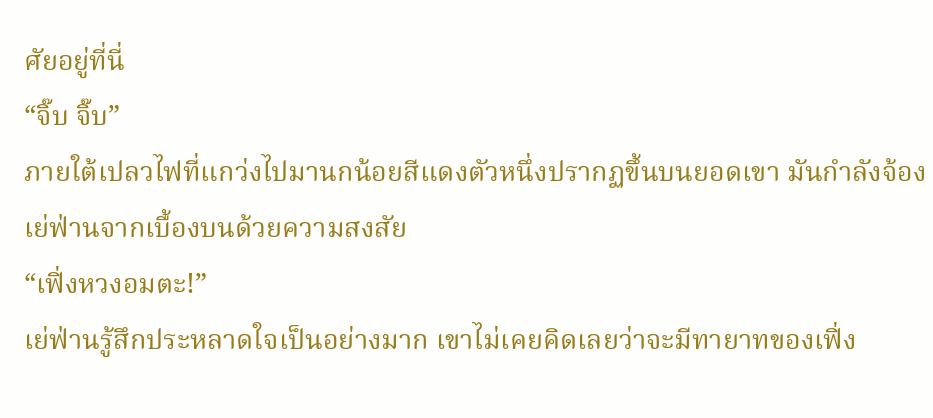ศัยอยู่ที่นี่
“จิ๊บ จิ๊บ”
ภายใต้เปลวไฟที่แกว่งไปมานกน้อยสีแดงตัวหนึ่งปรากฏขึ้นบนยอดเขา มันกำลังจ้องเย่ฟ่านจากเบื้องบนด้วยความสงสัย
“เฟิ่งหวงอมตะ!”
เย่ฟ่านรู้สึกประหลาดใจเป็นอย่างมาก เขาไม่เคยคิดเลยว่าจะมีทายาทของเฟิ่ง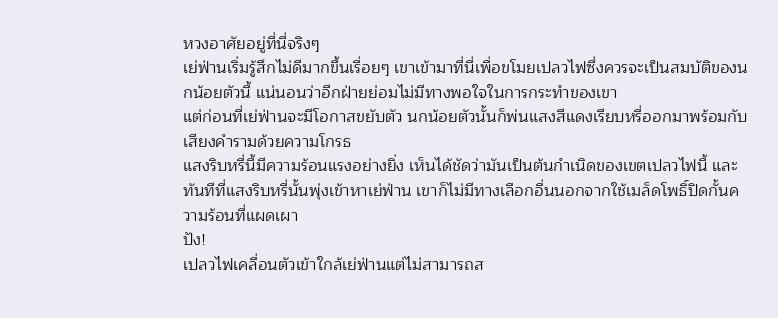หวงอาศัยอยู่ที่นี่จริงๆ
เย่ฟ่านเริ่มรู้สึกไม่ดีมากขึ้นเรื่อยๆ เขาเข้ามาที่นี่เพื่อขโมยเปลวไฟซึ่งควรจะเป็นสมบัติของนกน้อยตัวนี้ แน่นอนว่าอีกฝ่ายย่อมไม่มีทางพอใจในการกระทำของเขา
แต่ก่อนที่เย่ฟ่านจะมีโอกาสขยับตัว นกน้อยตัวนั้นก็พ่นแสงสีแดงเรียบหรี่ออกมาพร้อมกับเสียงคำรามด้วยความโกรธ
แสงริบหรี่นี้มีความร้อนแรงอย่างยิ่ง เห็นได้ชัดว่ามันเป็นต้นกำเนิดของเขตเปลวไฟนี้ และทันทีที่แสงริบหรี่นั้นพุ่งเข้าหาเย่ฟ่าน เขาก็ไม่มีทางเลือกอื่นนอกจากใช้เมล็ดโพธิ์ปิดกั้นความร้อนที่แผดเผา
ปัง!
เปลวไฟเคลื่อนตัวเข้าใกล้เย่ฟ่านแต่ไม่สามารถส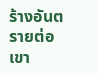ร้างอันตรายต่อเขา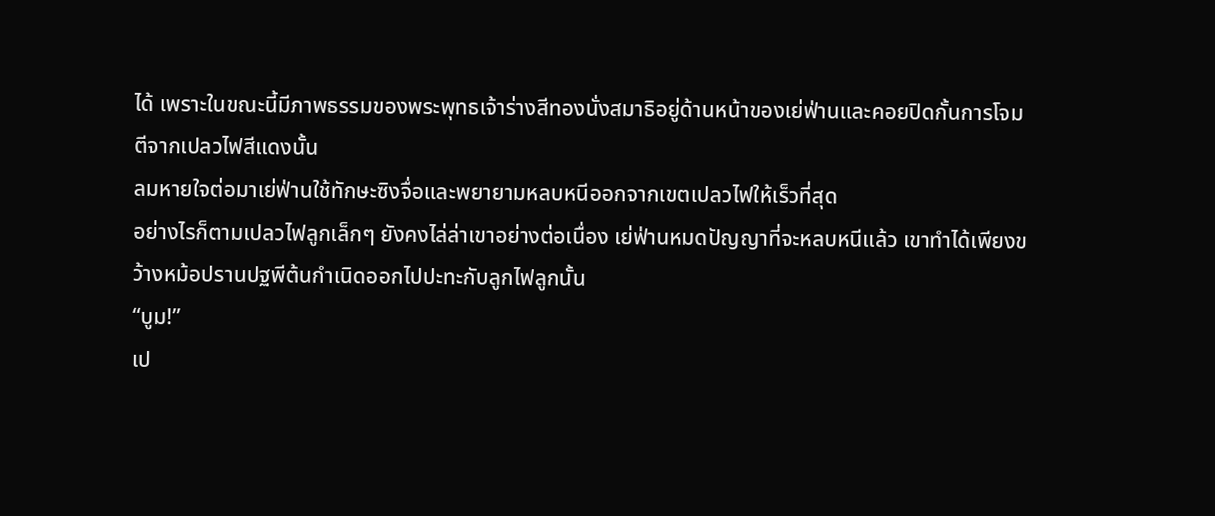ได้ เพราะในขณะนี้มีภาพธรรมของพระพุทธเจ้าร่างสีทองนั่งสมาธิอยู่ด้านหน้าของเย่ฟ่านและคอยปิดกั้นการโจมตีจากเปลวไฟสีแดงนั้น
ลมหายใจต่อมาเย่ฟ่านใช้ทักษะซิงจื่อและพยายามหลบหนีออกจากเขตเปลวไฟให้เร็วที่สุด
อย่างไรก็ตามเปลวไฟลูกเล็กๆ ยังคงไล่ล่าเขาอย่างต่อเนื่อง เย่ฟ่านหมดปัญญาที่จะหลบหนีแล้ว เขาทำได้เพียงขว้างหม้อปรานปฐพีต้นกำเนิดออกไปปะทะกับลูกไฟลูกนั้น
“บูม!”
เป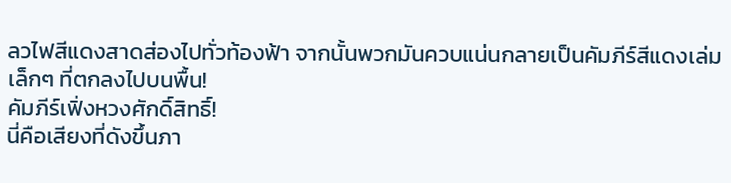ลวไฟสีแดงสาดส่องไปทั่วท้องฟ้า จากนั้นพวกมันควบแน่นกลายเป็นคัมภีร์สีแดงเล่มเล็กๆ ที่ตกลงไปบนพื้น!
คัมภีร์เฟิ่งหวงศักดิ์สิทธิ์!
นี่คือเสียงที่ดังขึ้นภา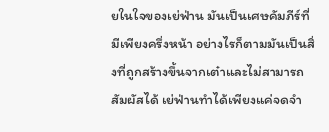ยในใจของเย่ฟ่าน มันเป็นเศษคัมภีร์ที่มีเพียงครึ่งหน้า อย่างไรก็ตามมันเป็นสิ่งที่ถูกสร้างขึ้นจากเต๋าและไม่สามารถสัมผัสได้ เย่ฟ่านทำได้เพียงแค่จดจำ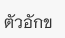ตัวอักข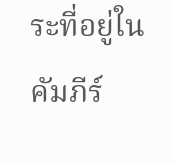ระที่อยู่ในคัมภีร์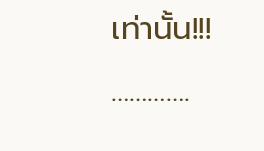เท่านั้น!!!
………….